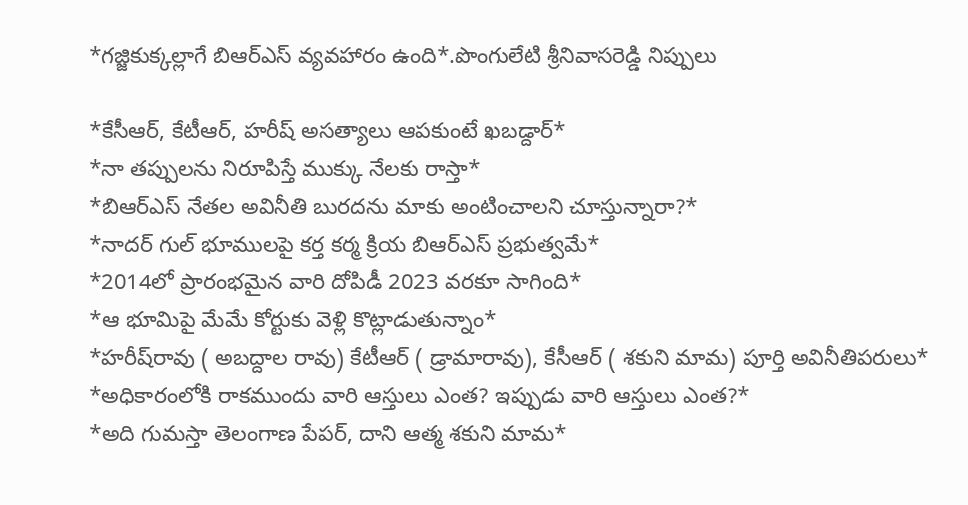*గ‌జ్జికుక్క‌ల్లాగే బిఆర్ఎస్ వ్య‌వ‌హారం ఉంది*.పొంగులేటి శ్రీనివాస‌రెడ్డి నిప్పులు

*కేసీఆర్‌, కేటీఆర్‌, హ‌రీష్ అస‌త్యాలు ఆప‌కుంటే ఖ‌బ‌డ్దార్‌*
*నా త‌ప్పుల‌ను నిరూపిస్తే ముక్కు నేల‌కు రాస్తా*
*బిఆర్ఎస్ నేత‌ల‌ అవినీతి బుర‌ద‌ను మాకు అంటించాల‌ని చూస్తున్నారా?*
*నాద‌ర్ గుల్ భూముల‌పై క‌ర్త క‌ర్మ క్రియ బిఆర్ఎస్ ప్ర‌భుత్వ‌మే*
*2014లో ప్రారంభ‌మైన వారి దోపిడీ 2023 వ‌ర‌కూ సాగింది*
*ఆ భూమిపై మేమే కోర్టుకు వెళ్లి కొట్లాడుతున్నాం*
*హ‌రీష్‌రావు ( అబ‌ద్దాల రావు) కేటీఆర్ ( డ్రామారావు), కేసీఆర్ ( శ‌కుని మామ‌) పూర్తి అవినీతిప‌రులు*
*అధికారంలోకి రాక‌ముందు వారి ఆస్తులు ఎంత‌? ఇప్పుడు వారి ఆస్తులు ఎంత‌?*
*అది గుమ‌స్తా తెలంగాణ పేప‌ర్‌, దాని ఆత్మ శ‌కుని మామ‌*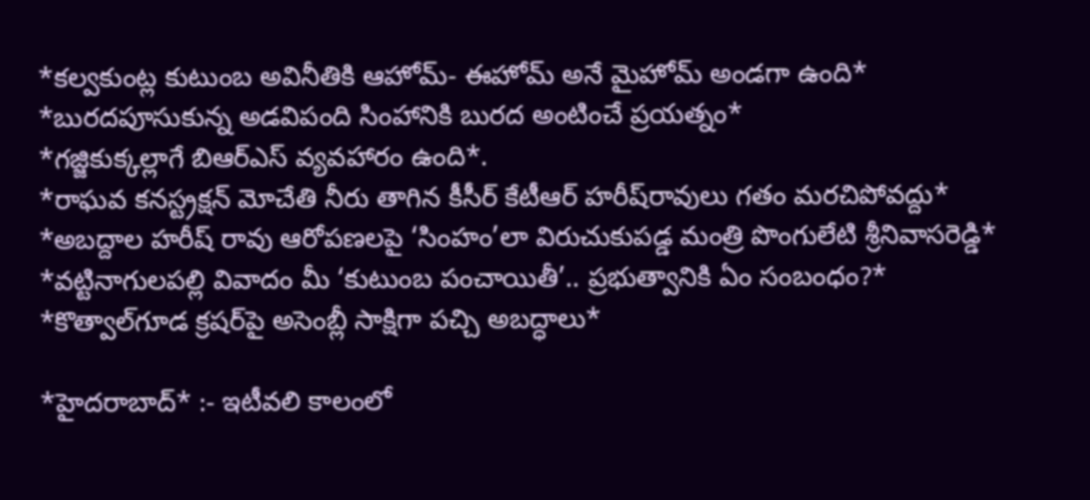*క‌ల్వ‌కుంట్ల కుటుంబ అవినీతికి ఆహోమ్‌- ఈహోమ్ అనే మైహోమ్ అండ‌గా ఉంది*
*బురద‌పూసుకున్న అడ‌విపంది సింహానికి బుర‌ద అంటించే ప్ర‌య‌త్నం*
*గ‌జ్జికుక్క‌ల్లాగే బిఆర్ఎస్ వ్య‌వ‌హారం ఉంది*.
*రాఘవ క‌నస్ట్ర‌క్ష‌న్ మోచేతి నీరు తాగిన కీసీర్ కేటీఆర్ హ‌రీష్‌రావులు గ‌తం మర‌చిపోవ‌ద్దు*
*అబ‌ద్దాల హ‌రీష్ రావు ఆరోప‌ణ‌ల‌పై ‘సింహం’లా విరుచుకుపడ్డ మంత్రి పొంగులేటి శ్రీనివాసరెడ్డి*
*వట్టినాగులపల్లి వివాదం మీ ‘కుటుంబ పంచాయితీ’.. ప్రభుత్వానికి ఏం సంబంధం?*
*కొత్వాల్‌గూడ క్రషర్‌పై అసెంబ్లీ సాక్షిగా పచ్చి అబద్ధాలు*

*హైద‌రాబాద్* :- ఇటీవ‌లి కాలంలో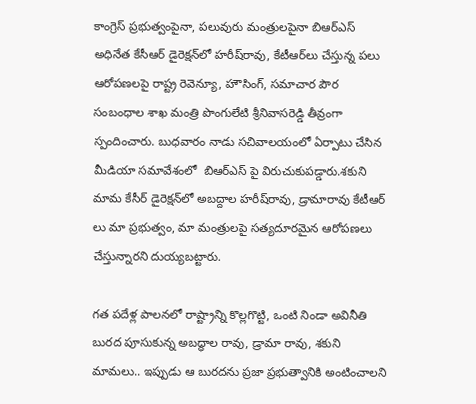కాంగ్రెస్ ప్ర‌భుత్వంపైనా, ప‌లువురు మంత్రుల‌పైనా బిఆర్ఎస్ అధినేత కేసీఆర్ డైరెక్ష‌న్‌లో హ‌రీష్‌రావు, కేటీఆర్‌లు చేస్తున్న ప‌లు ఆరోప‌ణ‌ల‌పై రాష్ట్ర రెవెన్యూ, హౌసింగ్, సమాచార పౌర సంబంధాల శాఖ మంత్రి పొంగులేటి శ్రీనివాస‌రెడ్డి తీవ్రంగా స్పందించారు. బుధవారం నాడు స‌చివాల‌యంలో ఏర్పాటు చేసిన మీడియా స‌మావేశంలో  బిఆర్ఎస్ పై విరుచుకుప‌డ్డారు.శ‌కుని మామ కేసీర్ డైరెక్ష‌న్‌లో అబ‌ద్దాల హ‌రీష్‌రావు, డ్రామారావు కేటీఆర్ లు మా ప్ర‌భుత్వం, మా మంత్రుల‌పై స‌త్య‌దూర‌మైన ఆరోప‌ణ‌లు చేస్తున్నార‌ని దుయ్య‌బ‌ట్టారు.

గత పదేళ్ల పాలనలో రాష్ట్రాన్ని కొల్లగొట్టి, ఒంటి నిండా అవినీతి బురద పూసుకున్న అబద్ధాల రావు, డ్రామా రావు, శకుని మామలు.. ఇప్పుడు ఆ బురదను ప్రజా ప్రభుత్వానికి అంటించాలని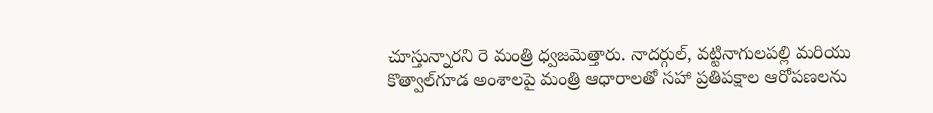చూస్తున్నారని రె మంత్రి ధ్వజమెత్తారు. నాదర్గుల్, వట్టినాగులపల్లి మరియు కొత్వాల్‌గూడ అంశాలపై మంత్రి ఆధారాలతో సహా ప్రతిపక్షాల ఆరోపణలను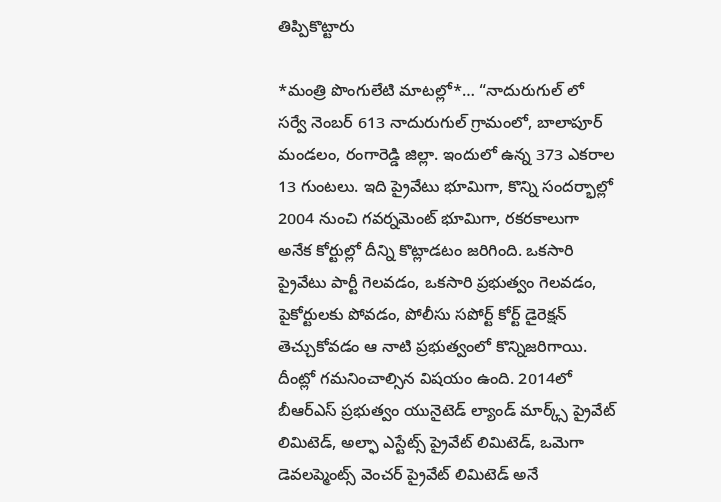తిప్పికొట్టారు

*మంత్రి పొంగులేటి మాట‌ల్లో*… “నాదురుగుల్ లో సర్వే నెంబర్ 613 నాదురుగుల్ గ్రామంలో, బాలాపూర్ మండలం, రంగారెడ్డి జిల్లా. ఇందులో ఉన్న 373 ఎకరాల 13 గుంటలు. ఇది ప్రైవేటు భూమిగా, కొన్ని సందర్భాల్లో 2004 నుంచి గవర్నమెంట్ భూమిగా, రకరకాలుగా అనేక కోర్టుల్లో దీన్ని కొట్లాడటం జరిగింది. ఒకసారి ప్రైవేటు పార్టీ గెలవడం, ఒకసారి ప్రభుత్వం గెలవడం, పైకోర్టులకు పోవడం, పోలీసు సపోర్ట్ కోర్ట్ డైరెక్షన్ తెచ్చుకోవడం ఆ నాటి ప్రభుత్వంలో కొన్నిజరిగాయి. దీంట్లో గమనించాల్సిన విషయం ఉంది. 2014లో బీఆర్ఎస్ ప్రభుత్వం యునైటెడ్ ల్యాండ్ మార్క్స్ ప్రైవేట్ లిమిటెడ్, అల్ఫా ఎస్టేట్స్ ప్రైవేట్ లిమిటెడ్, ఒమెగా డెవలప్మెంట్స్ వెంచర్ ప్రైవేట్ లిమిటెడ్ అనే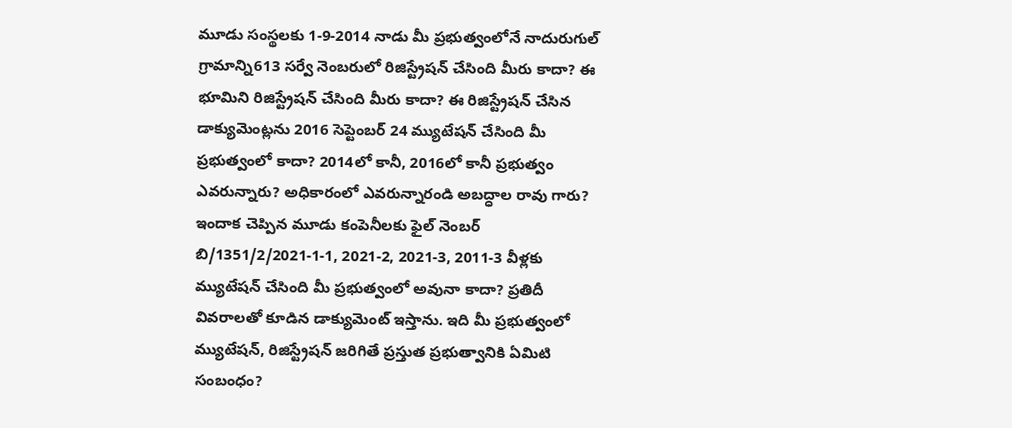మూడు సంస్థలకు 1-9-2014 నాడు మీ ప్రభుత్వంలోనే నాదురుగుల్ గ్రామాన్ని613 సర్వే నెంబరులో రిజిస్ట్రేషన్ చేసింది మీరు కాదా? ఈ భూమిని రిజిస్ట్రేషన్ చేసింది మీరు కాదా? ఈ రిజిస్ట్రేషన్ చేసిన డాక్యుమెంట్లను 2016 సెప్టెంబర్ 24 మ్యుటేషన్ చేసింది మీ ప్రభుత్వంలో కాదా? 2014లో కానీ, 2016లో కానీ ప్రభుత్వం ఎవరున్నారు? అధికారంలో ఎవరున్నారండి అబద్ధాల రావు గారు? ఇందాక‌ చెప్పిన మూడు కంపెనీలకు ఫైల్ నెంబర్ బి/1351/2/2021-1-1, 2021-2, 2021-3, 2011-3 వీళ్లకు మ్యుటేషన్ చేసింది మీ ప్రభుత్వంలో అవునా కాదా? ప్రతిదీ వివ‌రాల‌తో కూడిన డాక్యుమెంట్ ఇస్తాను. ఇది మీ ప్రభుత్వంలో మ్యుటేషన్, రిజిస్ట్రేషన్ జరిగితే ప్రస్తుత ప్రభుత్వానికి ఏమిటి సంబంధం?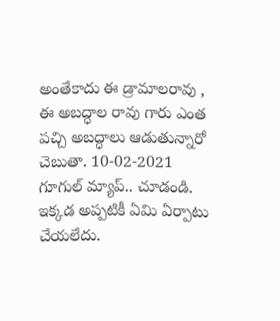అంతేకాదు ఈ డ్రామాలరావు , ఈ అబద్ధాల రావు గారు ఎంత పచ్చి అబద్ధాలు ఆడుతున్నారో చెబుతా. 10-02-2021 గూగుల్ మ్యాప్.. చూడండి. ఇక్కడ అప్పటికీ ఏమి ఏర్పాటు చేయలేదు.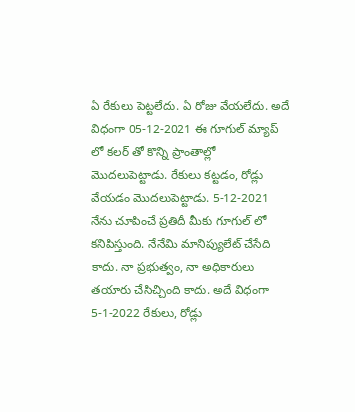ఏ రేకులు పెట్టలేదు. ఏ రోజు వేయలేదు. అదే విధంగా 05-12-2021 ఈ గూగుల్ మ్యాప్ లో కలర్ తో కొన్ని ప్రాంతాల్లో మొదలుపెట్టాడు. రేకులు కట్టడం, రోడ్లు వేయడం మొదలుపెట్టాడు. 5-12-2021 నేను చూపించే ప్రతిదీ మీకు గూగుల్ లో కనిపిస్తుంది. నేనేమి మానిప్యులేట్ చేసేది కాదు. నా ప్రభుత్వం, నా అధికారులు తయారు చేసిచ్చింది కాదు. అదే విధంగా 5-1-2022 రేకులు, రోడ్లు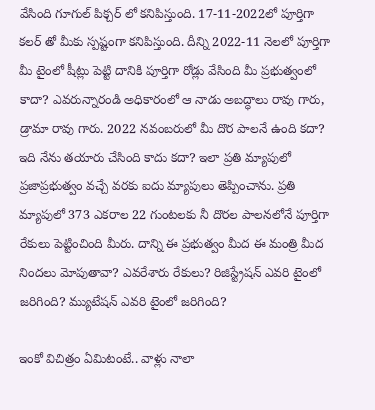వేసింది గూగుల్ పిక్చర్ లో కనిపిస్తుంది. 17-11-2022లో పూర్తిగా కలర్ తో మీకు స్పష్టంగా కనిపిస్తుంది. దీన్ని 2022-11 నెలలో పూర్తిగా మీ టైంలో షీట్లు పెట్టి దానికి పూర్తిగా రోడ్లు వేసింది మీ ప్రభుత్వంలో కాదా? ఎవరున్నారండి అధికారంలో ఆ నాడు అబద్ధాలు రావు గారు, డ్రామా రావు గారు. 2022 నవంబరులో మీ దొర పాలనే ఉంది కదా? ఇది నేను తయారు చేసింది కాదు కదా? ఇలా ప్రతి మ్యాపులో ప్రజాప్రభుత్వం వచ్చే వరకు ఐదు మ్యాపులు తెప్పించాను. ప్రతి మ్యాపులో 373 ఎకరాల 22 గుంటలకు నీ దొరల పాలనలోనే పూర్తిగా రేకులు పెట్టించింది మీరు. దాన్ని ఈ ప్రభుత్వం మీద ఈ మంత్రి మీద నిందలు మోపుతావా? ఎవరేశారు రేకులు? రిజిస్ట్రేషన్ ఎవరి టైంలో జరిగింది? మ‌్యుటేషన్ ఎవరి టైంలో జరిగింది?

ఇంకో విచిత్రం ఏమిటంటే.. వాళ్లు నాలా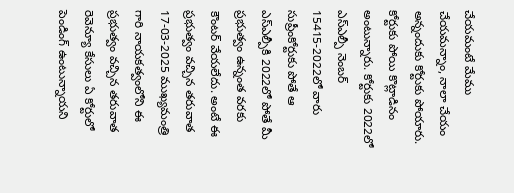చేయమంటే మేము చేయమన్నాం, నాలా చేయం అన్నందుకు కోర్టుకు పోయారు. కోర్టుకు పోయి కొట్లాడినం అంటున్నారు. కోర్టుకు 2022లో ఎస్ఎల్పీ నెంబర్ 15415-2022లో వారు సుప్రీంకోర్టుకు పోతే ఆ ఎస్ఎల్పీకి 2022లో పోతే మీ ప్రభుత్వం ఉన్నంత వరకు కౌంటర్ వేయలేదు. అంటే ఈ ప్రభుత్వం వచ్చిన తరువాత 17-03-2025 ముఖ్యమంత్రి గారి నాయకత్వంలోని ఈ ప్రభుత్వం వచ్చిన తరువాత రెవెన్యూ కేసులు ఏ కోర్టులో పెండింగ్ ఉంటున్నాయని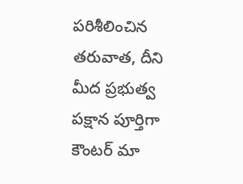పరిశీలించిన తరువాత, దీని మీద ప్రభుత్వ పక్షాన పూర్తిగా కౌంటర్ మా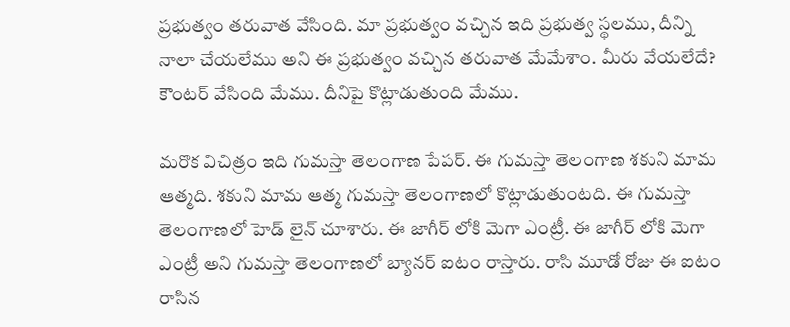ప్రభుత్వం తరువాత వేసింది. మా ప్రభుత్వం వచ్చిన ఇది ప్రభుత్వ స్థలము, దీన్ని నాలా చేయలేము అని ఈ ప్రభుత్వం వచ్చిన తరువాత మేమేశాం. మీరు వేయలేదే? కౌంటర్ వేసింది మేము. దీనిపై కొట్లాడుతుంది మేము.

మరొక విచిత్రం ఇది గుమస్తా తెలంగాణ పేపర్. ఈ గుమస్తా తెలంగాణ శకుని మామ ఆత్మది. శకుని మామ ఆత్మ గుమస్తా తెలంగాణలో కొట్లాడుతుంటది. ఈ గుమస్తా తెలంగాణలో హెడ్ లైన్ చూశారు. ఈ జాగీర్ లోకి మెగా ఎంట్రీ. ఈ జాగీర్ లోకి మెగా ఎంట్రీ అని గుమస్తా తెలంగాణలో బ్యానర్ ఐటం రాస్తారు. రాసి మూడో రోజు ఈ ఐటం రాసిన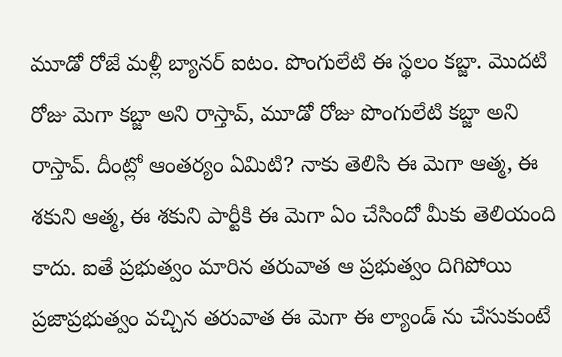మూడో రోజే మళ్లీ బ్యానర్ ఐటం. పొంగులేటి ఈ స్థలం కబ్జా. మొదటి రోజు మెగా కబ్జా అని రాస్తావ్, మూడో రోజు పొంగులేటి కబ్జా అని రాస్తావ్. దీంట్లో ఆంతర్యం ఏమిటి? నాకు తెలిసి ఈ మెగా ఆత్మ, ఈ శకుని ఆత్మ, ఈ శకుని పార్టీకి ఈ మెగా ఏం చేసిందో మీకు తెలియంది కాదు. ఐతే ప్రభుత్వం మారిన తరువాత ఆ ప్రభుత్వం దిగిపోయి ప్రజాప్రభుత్వం వచ్చిన తరువాత ఈ మెగా ఈ ల్యాండ్ ను చేసుకుంటే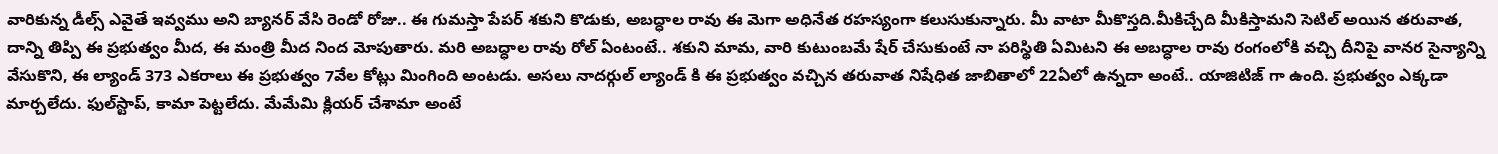వారికున్న డీల్స్ ఎవైతే ఇవ్వము అని బ్యానర్ వేసి రెండో రోజు.. ఈ గుమస్తా పేపర్ శకుని కొడుకు, అబద్ధాల రావు ఈ మెగా అధినేత రహస్యంగా కలుసుకున్నారు. మీ వాటా మీకొస్తది.మీకిచ్చేది మీకిస్తామని సెటిల్ అయిన తరువాత, దాన్ని తిప్పి ఈ ప్రభుత్వం మీద, ఈ మంత్రి మీద నింద మోపుతారు. మరి అబద్ధాల రావు రోల్ ఏంటంటే.. శకుని మామ, వారి కుటుంబమే షేర్ చేసుకుంటే నా పరిస్థితి ఏమిటని ఈ అబద్ధాల రావు రంగంలోకి వచ్చి దీనిపై వానర సైన్యాన్ని వేసుకొని, ఈ ల్యాండ్ 373 ఎకరాలు ఈ ప్రభుత్వం 7వేల కోట్లు మింగింది అంటడు. అసలు నాదర్గుల్ ల్యాండ్ కి ఈ ప్రభుత్వం వచ్చిన తరువాత నిషేధిత జాబితాలో 22ఏలో ఉన్నదా అంటే.. యాజిటిజ్‌ గా ఉంది. ప్రభుత్వం ఎక్కడా మార్చలేదు. ఫుల్‌స్టాప్, కామా పెట్టలేదు. మేమేమి క్లియర్ చేశామా అంటే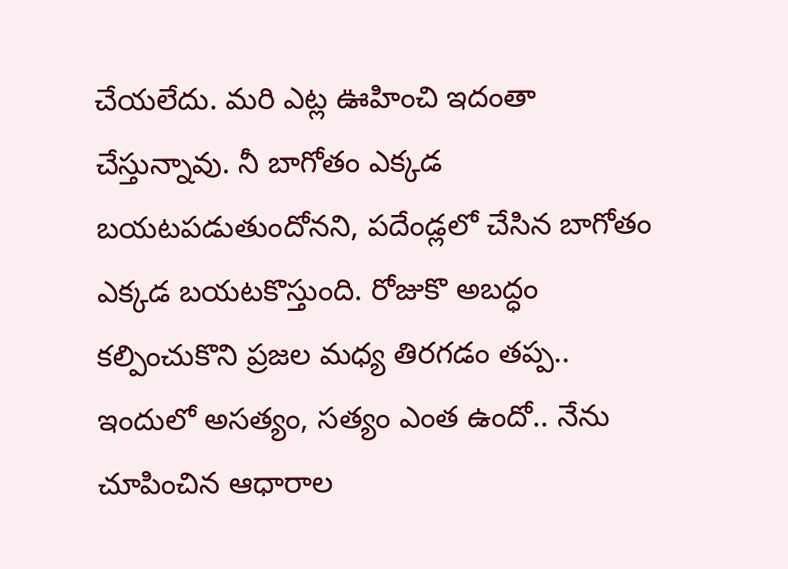చేయలేదు. మరి ఎట్ల ఊహించి ఇదంతా చేస్తున్నావు. నీ బాగోతం ఎక్కడ బయటపడుతుందోనని, పదేండ్లలో చేసిన బాగోతం ఎక్కడ బయటకొస్తుంది. రోజుకొ అబద్ధం కల్పించుకొని ప్రజల మధ్య తిరగడం తప్ప.. ఇందులో అసత్యం, సత్యం ఎంత ఉందో.. నేను చూపించిన ఆధారాల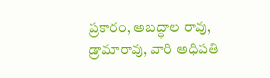ప్రకారం, అబద్ధాల రావు, డ్రామారావు, వారి అధిపతి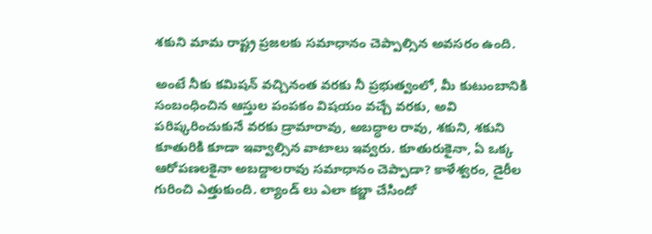శకుని మామ రాష్ట్ర ప్రజలకు సమాధానం చెప్పాల్సిన అవసరం ఉంది.

అంటే నీకు కమిషన్ వచ్చినంత వరకు నీ ప్రభుత్వంలో, మీ కుటుంబానికి సంబంధించిన ఆస్తుల పంపకం విషయం వచ్చే వరకు, అవి పరిష్కరించుకునే వరకు డ్రామారావు, అబద్ధాల రావు, శకుని, శకుని కూతురికి కూడా ఇవ్వాల్సిన వాటాలు ఇవ్వరు. కూతురుకైనా, ఏ ఒక్క ఆరోపణలకైనా అబద్దాలరావు సమాధానం చెప్పాడా? కాళేశ్వరం, డైరీల గురించి ఎత్తుకుంది. ల్యాండ్ లు ఎలా కబ్జా చేసిందో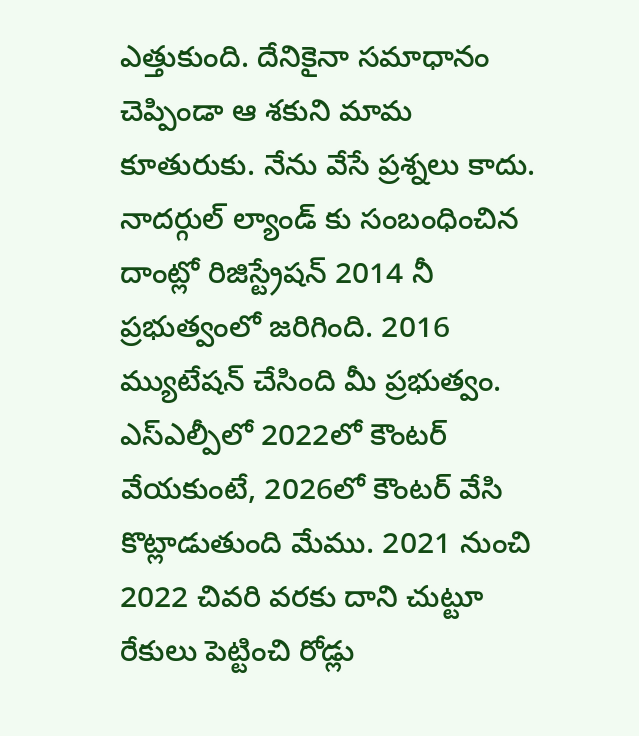ఎత్తుకుంది. దేనికైనా సమాధానం చెప్పిండా ఆ శకుని మామ కూతురుకు. నేను వేసే ప్రశ్నలు కాదు. నాదర్గుల్ ల్యాండ్ కు సంబంధించిన దాంట్లో రిజిస్ట్రేషన్ 2014 నీ ప్రభుత్వంలో జరిగింది. 2016 మ్యుటేషన్ చేసింది మీ ప్రభుత్వం. ఎస్ఎల్పీలో 2022లో కౌంటర్ వేయకుంటే, 2026లో కౌంటర్ వేసి కొట్లాడుతుంది మేము. 2021 నుంచి 2022 చివరి వరకు దాని చుట్టూ రేకులు పెట్టించి రోడ్లు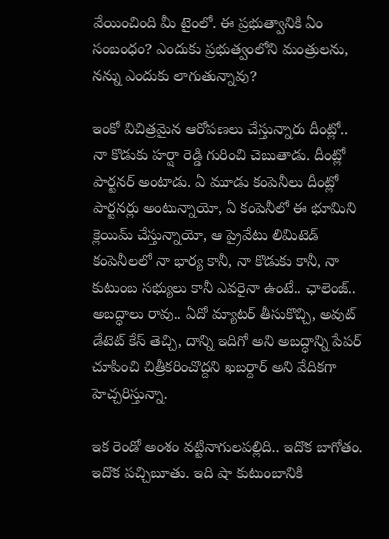వేయించింది మీ టైంలో. ఈ ప్రభుత్వానికి ఏం సంబంధం? ఎందుకు ప్రభుత్వంలోని మంత్రులను, నన్ను ఎందుకు లాగుతున్నావు?

ఇంకో విచిత్రమైన ఆరోపణలు చేస్తున్నారు దీంట్లో.. నా కొడుకు హర్షా రెడ్డి గురించి చెబుతాడు. దీంట్లో పార్టనర్ అంటాడు. ఏ మూడు కంపెనీలు దీంట్లో పార్టనర్లు అంటున్నాయో, ఏ కంపెనీలో ఈ భూమిని క్లెయిమ్ చేస్తున్నాయో, ఆ ప్రైవేటు లిమిటెడ్ కంపెనీలలో నా భార్య‌ కానీ, నా కొడుకు కానీ, నా కుటుంబ సభ్యులు కానీ ఎవరైనా ఉంటే.. ఛాలెంజ్.. అబద్ధాలు రావు.. ఏదో మ్యాటర్ తీసుకొచ్చి, అవుట్ డేటెట్ కేస్ తెచ్చి, దాన్ని ఇదిగో అని అబద్ధాన్ని పేపర్ చూపించి చిత్రీకరించొద్దని ఖబర్దార్ అని వేదికగా హెచ్చరిస్తున్నా.

ఇక రెండో అంశం వట్టినాగులపల్లిది.. ఇదొక బాగోతం. ఇదొక పచ్చిబూతు. ఇది షా కుటుంబానికి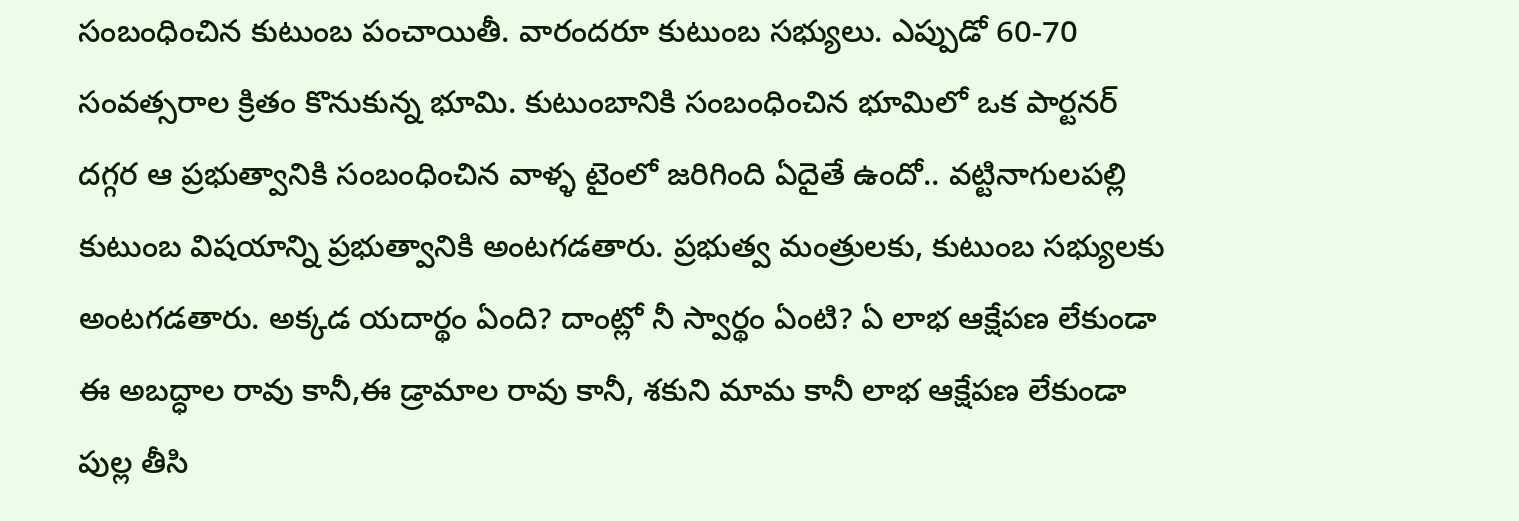సంబంధించిన కుటుంబ పంచాయితీ. వారందరూ కుటుంబ సభ్యులు. ఎప్పుడో 60-70 సంవత్సరాల క్రితం కొనుకున్న భూమి. కుటుంబానికి సంబంధించిన భూమిలో ఒక పార్టనర్ దగ్గర ఆ ప్రభుత్వానికి సంబంధించిన వాళ్ళ టైంలో జరిగింది ఏదైతే ఉందో.. వట్టినాగులపల్లి కుటుంబ విషయాన్ని ప్రభుత్వానికి అంటగడతారు. ప్రభుత్వ మంత్రులకు, కుటుంబ సభ్యులకు అంటగడతారు. అక్కడ యదార్థం ఏంది? దాంట్లో నీ స్వార్థం ఏంటి? ఏ లాభ ఆక్షేపణ లేకుండా ఈ అబద్ధాల రావు కానీ,ఈ డ్రామాల రావు కానీ, శకుని మామ కానీ లాభ ఆక్షేపణ లేకుండా పుల్ల తీసి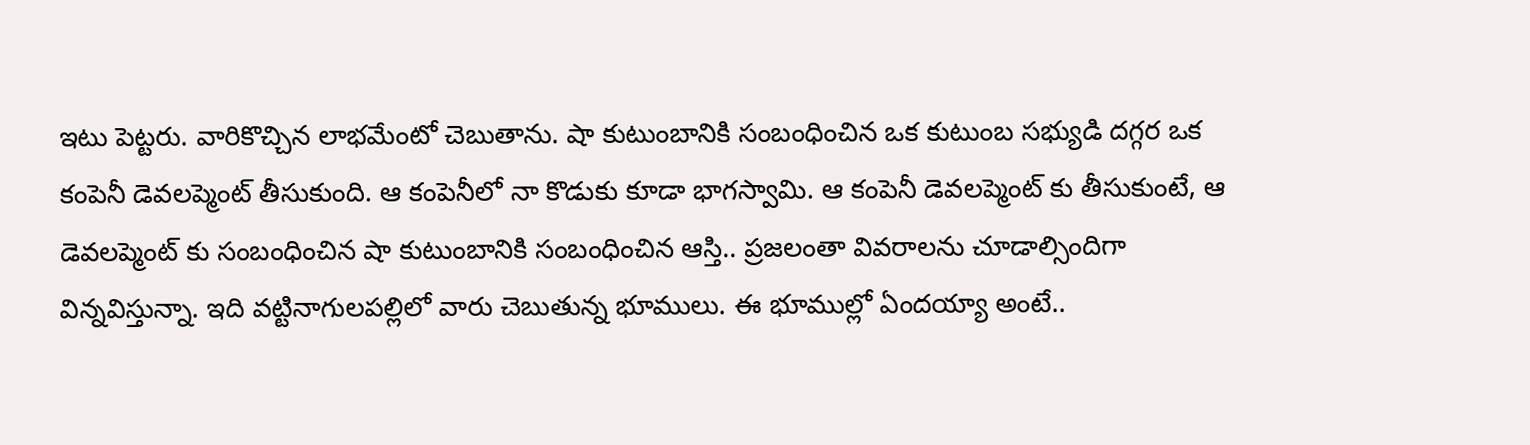ఇటు పెట్టరు. వారికొచ్చిన లాభమేంటో చెబుతాను. షా కుటుంబానికి సంబంధించిన ఒక కుటుంబ సభ్యుడి దగ్గర ఒక కంపెనీ డెవలప్మెంట్ తీసుకుంది. ఆ కంపెనీలో నా కొడుకు కూడా భాగస్వామి. ఆ కంపెనీ డెవలప్మెంట్ కు తీసుకుంటే, ఆ డెవలప్మెంట్ కు సంబంధించిన షా కుటుంబానికి సంబంధించిన ఆస్తి.. ప్రజలంతా వివరాలను చూడాల్సిందిగా విన్నవిస్తున్నా. ఇది వట్టినాగులపల్లిలో వారు చెబుతున్న భూములు. ఈ భూముల్లో ఏందయ్యా అంటే..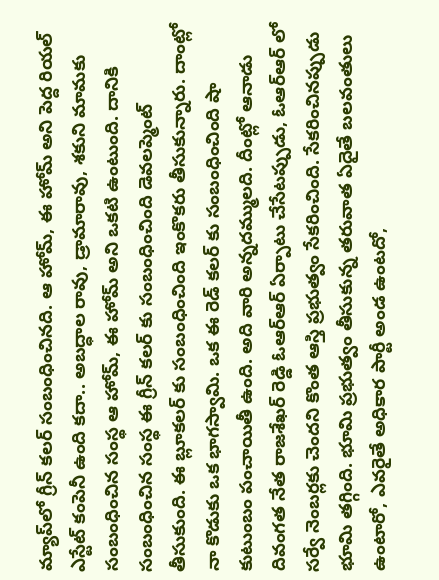మ్యాప్‌లో గ్రీన్ కలర్ సంబంధించినది. ఆ హోమ్, ఈ హోమ్ అని పెద్ద రియల్ ఎస్టేట్ కంపెనీ ఉంది కదా.. అబద్ధాల రావు, డ్రామారావు, శకుని మామకు సంబంధించిన సంస్థ ఆ హోమ్, ఈ హోమ్ అని ఒకటి ఉంటుంది. దానికి సంబంధించిన సంస్థ ఈ గ్రీన్ కలర్ కు సంబంధించింది డెవలప్మెంట్ తీసుకుంది. ఈ బ్లూకలర్ కు సంబంధించింది ఇంకొకరు తీసుకున్నారు. దాంట్లో నా కొడుకు ఒక భాగస్వామి. ఒక ఈ రెడ్ కలర్ కు సంబంధించింది షా కుటుంబం పంచాయితీ ఉంది. అది వారి అన్నదమ్ములది. దీంట్లో ఆనాడు దివంగత నేత రాజశేఖర్ రెడ్డి ఓఆర్ఆర్ ఏర్పాటు చేసేటప్పుడు, ఓఆర్ఆర్ లో సర్వే నెంబర్లకు చెందని కొంత ఆస్తి ప్రభుత్వం సేకరించింది. సేకరించినప్పుడు భూమి తగ్గింది. భూమి ప్రభుత్వం తీసుకున్న తరువాత ఏదైతే బలవంతులు ఉంటారో, ఎవరైతే అధికార పార్టీ అండ ఉంటదో,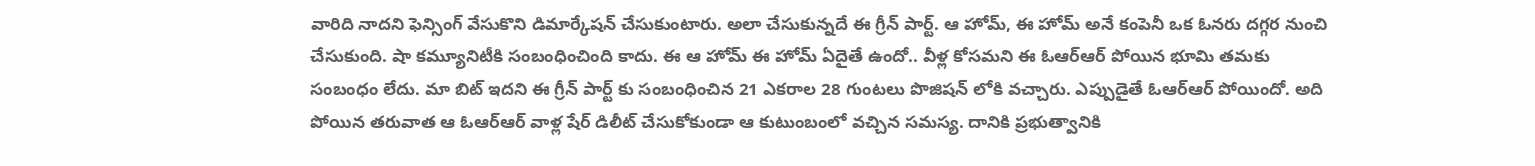వారిది నాదని ఫెన్సింగ్ వేసుకొని డిమార్కేషన్ చేసుకుంటారు. అలా చేసుకున్నదే ఈ గ్రీన్ పార్ట్. ఆ హోమ్, ఈ హోమ్ అనే కంపెనీ ఒక ఓనరు దగ్గర నుంచి చేసుకుంది. షా కమ్యూనిటీకి సంబంధించింది కాదు. ఈ ఆ హోమ్ ఈ హోమ్ ఏదైతే ఉందో.. వీళ్ల కోసమని ఈ ఓఆర్ఆర్ పోయిన భూమి తమకు సంబంధం లేదు. మా బిట్ ఇదని ఈ గ్రీన్ పార్ట్ కు సంబంధించిన 21 ఎకరాల 28 గుంటలు పొజిషన్ లోకి వచ్చారు. ఎప్పుడైతే ఓఆర్ఆర్ పోయిందో. అది పోయిన తరువాత ఆ ఓఆర్ఆర్ వాళ్ల షేర్ డిలీట్ చేసుకోకుండా ఆ కుటుంబంలో వచ్చిన సమస్య. దానికి ప్రభుత్వానికి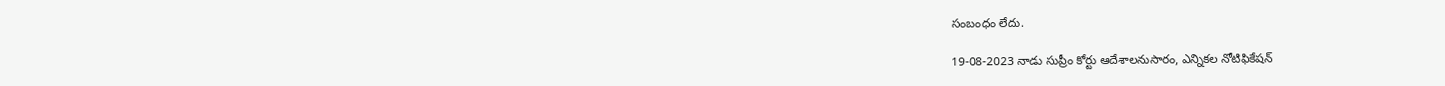సంబంధం లేదు.

19-08-2023 నాడు సుప్రీం కోర్టు ఆదేశాలనుసారం, ఎన్నికల నోటిఫికేషన్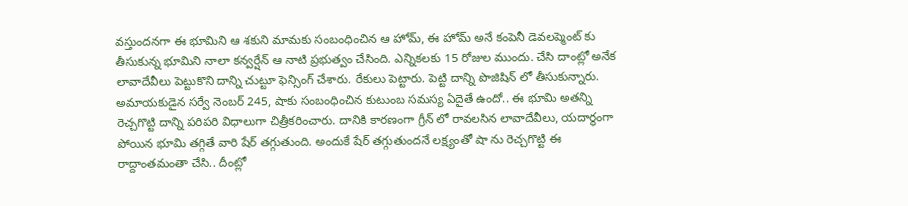వస్తుందనగా ఈ భూమిని ఆ శకుని మామకు సంబంధించిన ఆ హోమ్, ఈ హోమ్ అనే కంపెనీ డెవలప్మెంట్ కు తీసుకున్న భూమిని నాలా కన్వర్షేన్ ఆ నాటి ప్రభుత్వం చేసింది. ఎన్నికలకు 15 రోజుల ముందు. చేసి దాంట్లో అనేక లావాదేవీలు పెట్టుకొని దాన్ని చుట్టూ ఫెన్సింగ్ చేశారు. రేకులు పెట్టారు. పెట్టి దాన్ని పొజిషిన్ లో తీసుకున్నారు. అమాయకుడైన సర్వే నెంబర్ 245, షాకు సంబంధించిన కుటుంబ సమస్య ఏదైతే ఉందో.. ఈ భూమి అతన్ని రెచ్చగొట్టి దాన్ని పరిపరి విధాలుగా చిత్రీకరించారు. దానికి కారణంగా గ్రీన్ లో రావలసిన లావాదేవీలు, యదార్థంగా పోయిన భూమి తగ్గితే వారి షేర్ తగ్గుతుంది. అందుకే షేర్ తగ్గుతుందనే లక్ష్యంతో షా ను రెచ్చగొట్టి ఈ రాద్దాంతమంతా చేసి.. దీంట్లో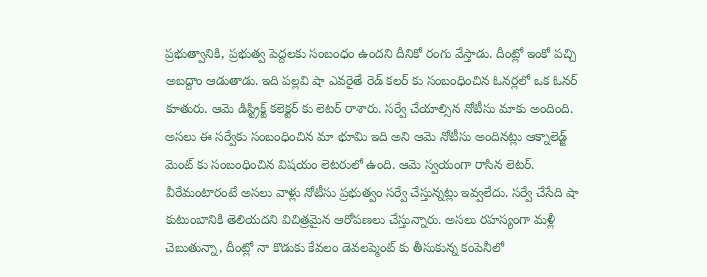ప్రభుత్వానికి, ప్రభుత్వ పెద్దలకు సంబంధం ఉందని దీనికో రంగు వేస్తాడు. దీంట్లో ఇంకో పచ్చి అబద్దాం ఆడుతాడు. ఇది పల్లవి షా ఎవరైతే రెడ్ కలర్ కు సంబంధించిన ఓనర్లలో ఒక ఓనర్ కూతురు. ఆమె డిస్ట్రిక్ట్ కలెక్టర్ కు లెటర్ రాశారు. సర్వే చేయాల్సిన నోటీసు మాకు అందింది. అసలు ఈ సర్వేకు సంబంధించిన మా భూమి ఇది అని ఆమె నోటీసు అందినట్లు ఆక్నాలెడ్జ్ మెంట్ కు సంబంధించిన విషయం లెటరులో ఉంది. ఆమె స్వయంగా రాసిన లెటర్. వీరేమంటారంటే అసలు వాళ్లు నోటీసు ప్రభుత్వం సర్వే చేస్తున్నట్లు ఇవ్వలేదు. సర్వే చేసేది షా కుటుంబానికి తెలియదని విచిత్రమైన ఆరోపణలు చేస్తున్నారు. అసలు రహస్యంగా మళ్లీ చెబుతున్నా, దీంట్లో నా కొడుకు కేవలం డెవలప్మెంట్ కు తీసుకున్న కంపెనీలో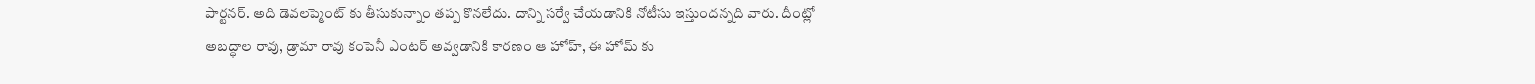పార్టనర్. అది డెవలప్మెంట్ కు తీసుకున్నాం తప్ప కొనలేదు. దాన్ని సర్వే చేయడానికి నోటీసు ఇస్తుందన్నది వారు. దీంట్లో అబద్ధాల రావు, డ్రామా రావు కంపెనీ ఎంటర్ అవ్వడానికి కారణం ఆ హోహ్, ఈ హోమ్ కు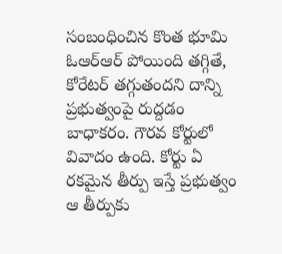సంబంధించిన కొంత భూమి ఓఆర్ఆర్ పోయింది తగ్గితే, కోరేటర్ తగ్గుతందని దాన్ని ప్రభుత్వంపై రుద్దడం బాధాకరం. గౌరవ కోర్టులో వివాదం ఉంది. కోర్టు ఏ రకమైన తీర్పు ఇస్తే ప్రభుత్వం ఆ తీర్పుకు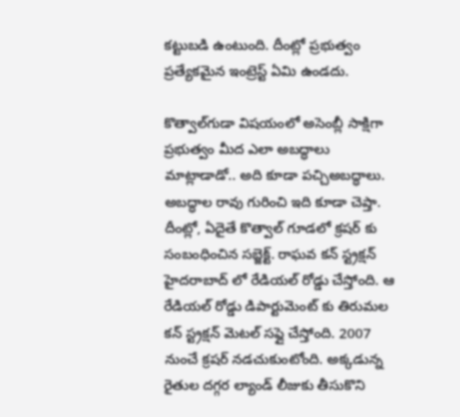కట్టుబడి ఉంటుంది. దీంట్లో ప్రభుత్వం ప్రత్యేకమైన ఇంట్రెస్ట్ ఏమి ఉండదు.

కొత్వాల్‌గుడా విష‌యంలో అసెంబ్లీ సాక్షిగా ప్రభుత్వం మీద ఎలా అబద్ధాలు మాట్లాడాడో.. అది కూడా పచ్చిఅబద్ధాలు. అబద్ధాల రావు గురించి ఇది కూడా చెప్తా. దీంట్లో, ఏదైతే కొత్వాల్ గూడలో క్రషర్ కు సంబంధించిన సబ్జెక్ట్. రాఘవ కన్ స్ట్రక్షన్ హైదరాబాద్ లో రేడియల్ రోడ్డు చేస్తోంది. ఆ రేడియల్ రోడ్డు డిపార్టుమెంట్ కు తిరుమల కన్ స్ట్రక్షన్ మెటల్ సప్లై చేస్తోంది. 2007 నుంచే క్రషర్ నడచుకుంటోంది. అక్కడున్న రైతుల దగ్గర ల్యాండ్ లీజుకు తీసుకొని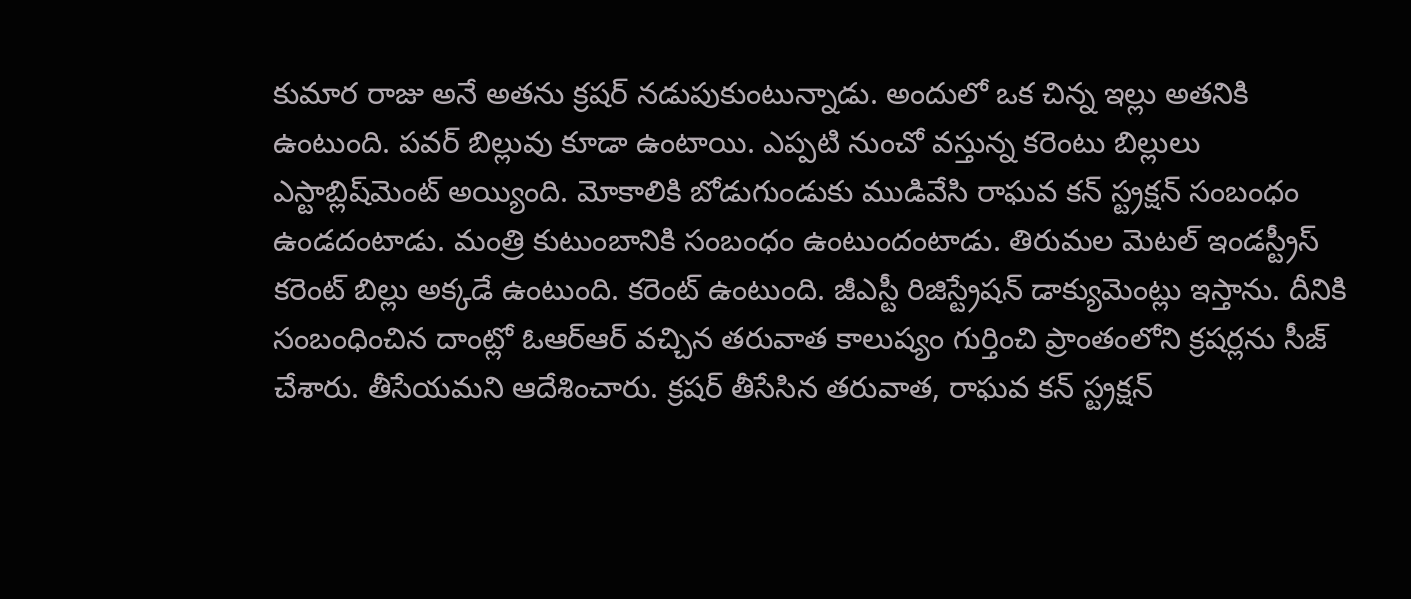కుమార రాజు అనే అతను క్రషర్ నడుపుకుంటున్నాడు. అందులో ఒక చిన్న ఇల్లు అతనికి ఉంటుంది. పవర్ బిల్లువు కూడా ఉంటాయి. ఎప్పటి నుంచో వస్తున్న కరెంటు బిల్లులు ఎస్టాబ్లిష్‌మెంట్ అయ్యింది. మోకాలికి బోడుగుండుకు ముడివేసి రాఘవ కన్ స్ట్రక్షన్ సంబంధం ఉండదంటాడు. మంత్రి కుటుంబానికి సంబంధం ఉంటుందంటాడు. తిరుమల మెటల్ ఇండస్ట్రీస్ కరెంట్ బిల్లు అక్కడే ఉంటుంది. కరెంట్ ఉంటుంది. జీఎస్టీ రిజిస్ట్రేషన్ డాక్యుమెంట్లు ఇస్తాను. దీనికి సంబంధించిన దాంట్లో ఓఆర్ఆర్ వచ్చిన తరువాత కాలుష్యం గుర్తించి ప్రాంతంలోని క్రషర్లను సీజ్ చేశారు. తీసేయమని ఆదేశించారు. క్రషర్ తీసేసిన తరువాత, రాఘవ కన్ స్ట్రక్షన్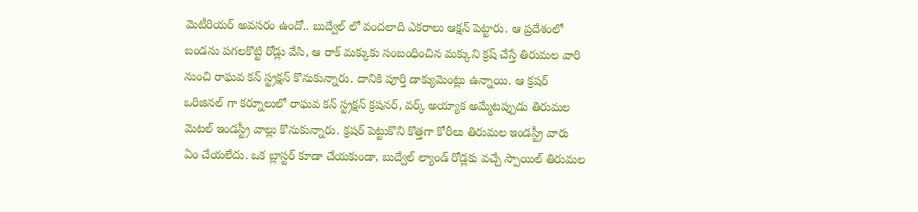మెటీరియర్ అవసరం ఉందో.. బుద్వేల్ లో వందలాది ఎకరాలు ఆక్షన్ పెట్టారు. ఆ ప్రదేశంలో బండను పగలకొట్టి రోడ్లు వేసి, ఆ రాక్ మక్కుకు సంబంధించిన మక్కుని క్రష్ చేస్తే తిరుమల వారి నుంచి రాఘవ కన్ స్ట్రక్షన్ కొనుకున్నారు. దానికి పూర్తి డాక్యుమెంట్లు ఉన్నాయి. ఆ క్రషర్ ఒరిజినల్ గా కర్నూలులో రాఘవ కన్ స్ట్రక్షన్ క్రషనర్, వర్క్ అయ్యాక అమ్మేటప్పుడు తిరుమల మెటల్ ఇండస్ట్రీ వాల్లు కొనుకున్నారు. క్రషర్ పెట్టుకొని కొత్తగా కోరీలు తిరుమల ఇండస్ట్రీ వారు ఏం చేయలేదు. ఒక బ్లాస్టర్ కూడా చేయకుండా, బుద్వేల్ ల్యాండ్ రోడ్లకు వచ్చే స్పాయిల్ తిరుమల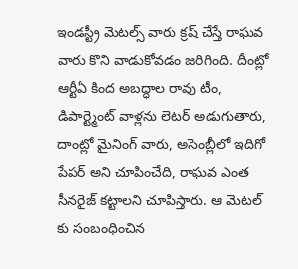ఇండస్ట్రీ మెటల్స్ వారు క్రష్ చేస్తే రాఘవ వారు కొని వాడుకోవడం జరిగింది. దీంట్లో ఆర్టీఏ కింద అబద్ధాల రావు టీం, డిపార్ట్మెంట్ వాళ్లను లెటర్ అడుగుతారు, దాంట్లో మైనింగ్ వారు, అసెంబ్లీలో ఇదిగో పేపర్ అని చూపించేది, రాఘవ ఎంత సీనరైజ్ కట్టాలని చూపిస్తారు. ఆ మెటల్ కు సంబంధించిన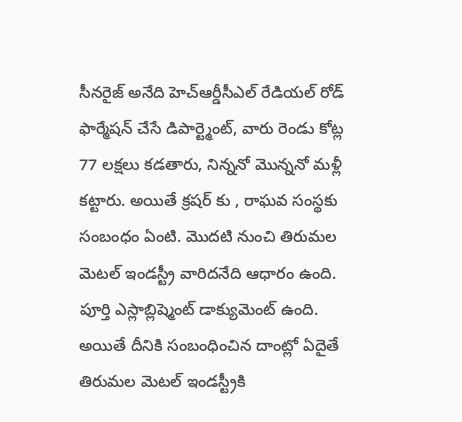సీనరైజ్ అనేది హెచ్ఆర్డీసీఎల్ రేడియల్ రోడ్ ఫార్మేషన్ చేసే డిపార్ట్మెంట్, వారు రెండు కోట్ల 77 లక్షలు కడతారు, నిన్ననో మొన్ననో మళ్లీ కట్టారు. అయితే క్రషర్ కు , రాఘవ సంస్థకు సంబంధం ఏంటి. మొదటి నుంచి తిరుమల మెటల్ ఇండస్ట్రీ వారిదనేది ఆధారం ఉంది. పూర్తి ఎస్లాబ్లిష్మెంట్ డాక్యుమెంట్ ఉంది. అయితే దీనికి సంబంధించిన దాంట్లో ఏదైతే తిరుమల మెటల్ ఇండస్ట్రీకి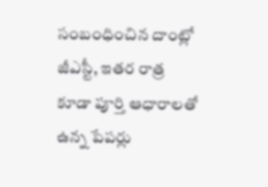సంబంధించిన దాంట్లో జీఎస్టీ, ఇతర రాత్ర కూడా పూర్తి ఆధారాలతో ఉన్న పేపర్లు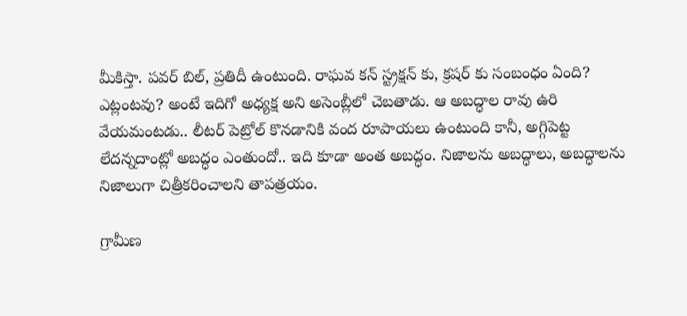మీకిస్తా. పవర్ బిల్, ప్రతిదీ ఉంటుంది. రాఘవ కన్ స్ట్రక్షన్ కు, క్రషర్ కు సంబంధం ఏంది? ఎట్లంటవు? అంటే ఇదిగో అధ్యక్ష అని అసెంబ్లీలో చెబతాడు. ఆ అబద్ధాల రావు ఉరి వేయమంటడు.. లీటర్ పెట్రోల్ కొనడానికి వంద రూపాయలు ఉంటుంది కానీ, అగ్గిపెట్ట లేదన్న‌దాంట్లో అబద్ధం ఎంతుందో.. ఇది కూడా అంత అబద్ధం. నిజాలను అబద్ధాలు, అబద్ధాలను నిజాలుగా చిత్రీకరించాలని తాపత్రయం.

గ్రామీణ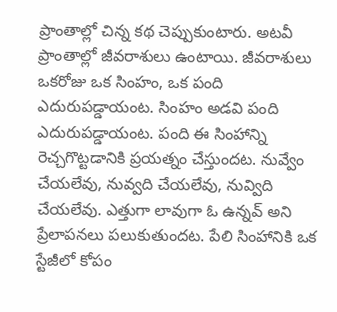ప్రాంతాల్లో చిన్న కథ చెప్పుకుంటారు. అటవీ ప్రాంతాల్లో జీవరాశులు ఉంటాయి. జీవరాశులు ఒకరోజు ఒక సింహం, ఒక పంది ఎదురుపడ్డాయంట. సింహం అడవి పంది ఎదురుపడ్డాయంట. పంది ఈ సింహాన్ని రెచ్చగొట్టడానికి ప్రయత్నం చేస్తుందట. నువ్వేం చేయలేవు, నువ్వది చేయలేవు, నువ్విది చేయలేవు. ఎత్తుగా లావుగా ఓ ఉన్నవ్ అని ప్రేలాపనలు పలుకుతుందట. పేలి సింహానికి ఒక స్టేజీలో కోపం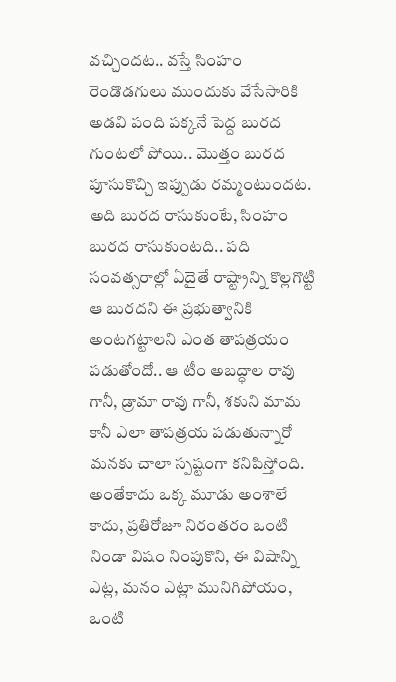వచ్చిందట.. వస్తే సింహం రెండొడగులు ముందుకు వేసేసారికి అడవి పంది పక్కనే పెద్ద బురద గుంటలో పోయి.. మొత్తం బురద పూసుకొచ్చి ఇప్పుడు రమ్మంటుందట. అది బురద రాసుకుంటే, సింహం బురద రాసుకుంటది.. పది సంవత్సరాల్లో ఏదైతే రాష్ట్రాన్ని కొల్లగొట్టి ఆ బురదని ఈ ప్రభుత్వానికి అంటగట్టాలని ఎంత తాపత్రయం పడుతోందో.. ఆ టీం అబద్ధాల రావు గానీ, డ్రామా రావు గానీ, శకుని మామ కానీ ఎలా తాపత్రయ పడుతున్నారో మనకు చాలా స్పష్టంగా కనిపిస్తోంది. అంతేకాదు ఒక్క మూడు అంశాలే కాదు, ప్రతిరోజూ నిరంతరం ఒంటి నిండా విషం నింపుకొని, ఈ విషాన్ని ఎట్ల, మనం ఎట్లా మునిగిపోయం, ఒంటి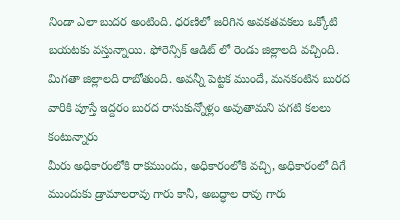నిండా ఎలా బుదర అంటింది. ధరణిలో జరిగిన అవకతవకలు ఒక్కోటి బయటకు వస్తున్నాయి. ఫోరెన్సిక్ ఆడిట్ లో రెండు జిల్లాలది వచ్చింది. మిగతా జిల్లాలది రాబోతుంది. అవన్నీ పెట్టక ముందే, మనకంటిన బురద వారికి పూస్తే ఇద్దరం బురద రాసుకున్నోళ్లం అవుతామని పగటి కలలు కంటున్నారు
మీరు అధికారంలోకి రాకముందు, అధికారంలోకి వచ్చి, అధికారంలో దిగే ముందుకు డ్రామాలరావు గారు కానీ, అబద్ధాల రావు గారు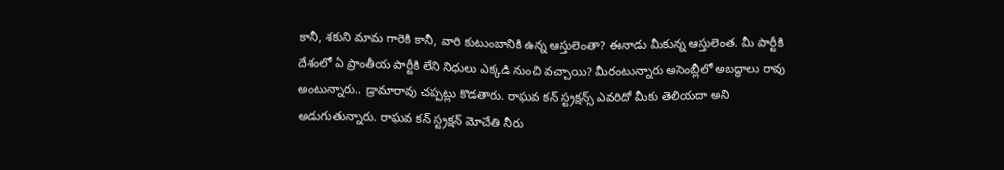కానీ, శకుని మామ గారెకి కానీ, వారి కుటుంబానికి ఉన్న ఆస్తులెంతా? ఈనాడు మీకున్న ఆస్తులెంత. మీ పార్టీకి దేశంలో ఏ ప్రాంతీయ పార్టీకి లేని నిధులు ఎక్కడి నుంచి వచ్చాయి? మీరంటున్నారు అసెంబ్లీలో అబద్ధాలు రావు అంటున్నారు.. డ్రామారావు చప్పట్లు కొడతారు. రాఘవ కన్ స్ట్రక్షన్స్ ఎవరిదో మీకు తెలియదా అని అడుగుతున్నారు. రాఘవ కన్ స్ట్రక్షన్ మోచేతి నీరు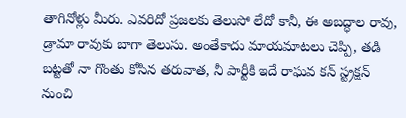తాగినోళ్లు మీరు. ఎవరిదో ప్రజలకు తెలుసో లేదో కానీ, ఈ అబద్ధాల రావు, డ్రామా రావుకు బాగా తెలుసు. అంతేకాదు మాయమాటలు చెప్పి, తడి బట్టతో నా గొంతు కోసిన తరువాత, నీ పార్టీకి ఇదే రాఘవ కన్ స్ట్రక్షన్ నుంచి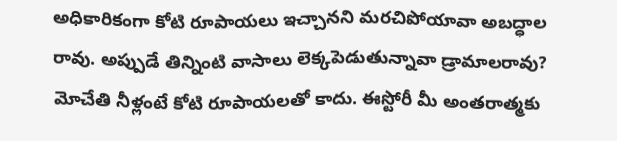అధికారికంగా కోటి రూపాయలు ఇచ్చానని మరచిపోయావా అబద్ధాల రావు. అప్పుడే తిన్నింటి వాసాలు లెక్కపెడుతున్నావా డ్రామాలరావు? మోచేతి నీళ్లంటే కోటి రూపాయలతో కాదు. ఈస్టోరీ మీ అంతరాత్మకు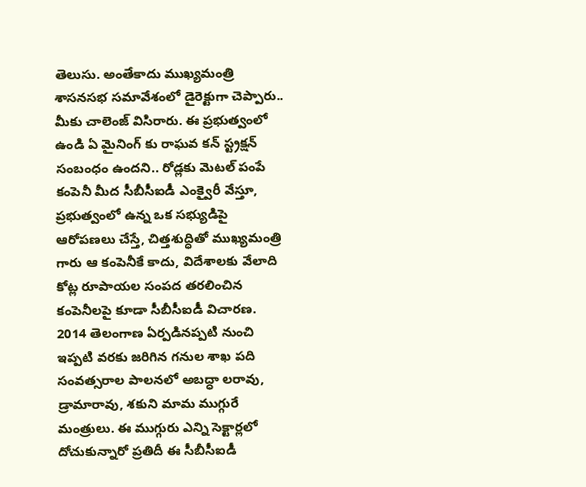తెలుసు. అంతేకాదు ముఖ్యమంత్రి శాసనసభ సమావేశంలో డైరెక్టుగా చెప్పారు.. మీకు చాలెంజ్ విసిరారు. ఈ ప్రభుత్వంలో ఉండి ఏ మైనింగ్ కు రాఘవ కన్ స్ట్రక్షన్ సంబంధం ఉందని.. రోడ్లకు మెటల్ పంపే కంపెనీ మీద సీబీసీఐడీ ఎంక్వైరీ వేస్తూ, ప్రభుత్వంలో ఉన్న ఒక సభ్యుడిపై ఆరోపణలు చేస్తే, చిత్తశుద్ధితో ముఖ్యమంత్రి గారు ఆ కంపెనీకే కాదు, విదేశాలకు వేలాది కోట్ల రూపాయల సంపద తరలించిన కంపెనీలపై కూడా సీబీసీఐడీ విచారణ. 2014 తెలంగాణ ఏర్పడినప్పటి నుంచి ఇప్పటి వరకు జరిగిన గనుల శాఖ పది సంవత్సరాల పాలనలో అబద్ధా లరావు, డ్రామారావు, శకుని మామ ముగ్గురే మంత్రులు. ఈ ముగ్గురు ఎన్ని సెక్టార్లలో దోచుకున్నారో ప్రతిదీ ఈ సీబీసీఐడీ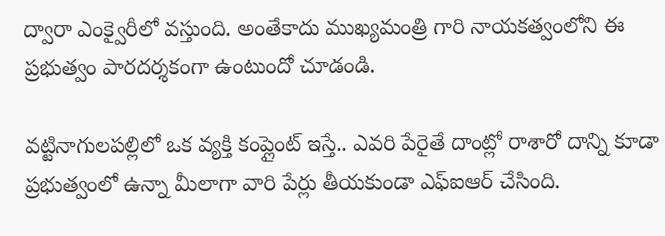ద్వారా ఎంక్వైరీలో వస్తుంది. అంతేకాదు ముఖ్యమంత్రి గారి నాయకత్వంలోని ఈ ప్రభుత్వం పారదర్శకంగా ఉంటుందో చూడండి.

వట్టినాగులపల్లిలో ఒక వ్యక్తి కంప్లైంట్ ఇస్తే.. ఎవరి పేరైతే దాంట్లో రాశారో దాన్ని కూడా ప్రభుత్వంలో ఉన్నా మీలాగా వారి పేర్లు తీయకుండా ఎఫ్ఐఆర్ చేసింది.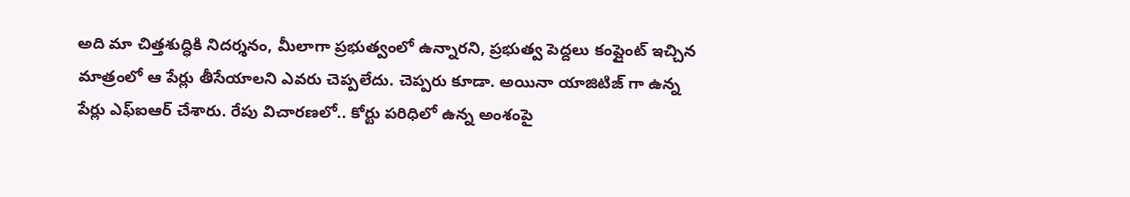అది మా చిత్తశుద్ధికి నిదర్శనం, మీలాగా ప్రభుత్వంలో ఉన్నారని, ప్రభుత్వ పెద్దలు కంప్లైంట్ ఇచ్చిన మాత్రంలో ఆ పేర్లు తీసేయాలని ఎవరు చెప్పలేదు. చెప్పరు కూడా. అయినా యాజిటిజ్ గా ఉన్న పేర్లు ఎఫ్ఐఆర్ చేశారు. రేపు విచారణలో.. కోర్టు పరిధిలో ఉన్న అంశంపై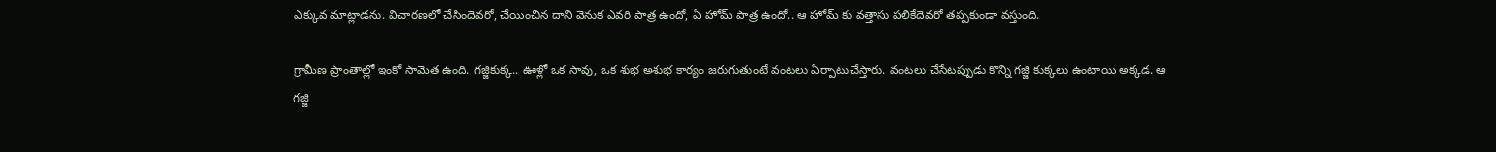ఎక్కువ మాట్లాడను. విచారణలో చేసిందెవరో, చేయించిన దాని వెనుక ఎవరి పాత్ర ఉందో, ఏ హోమ్ పాత్ర ఉందో.. ఆ హోమ్ కు వత్తాసు పలికేదెవరో తప్పకుండా వస్తుంది.

గ్రామీణ ప్రాంతాల్లో ఇంకో సామెత ఉంది. గజ్జికుక్క.. ఊళ్లో ఒక సావు, ఒక శుభ అశుభ కార్యం జరుగుతుంటే వంటలు ఏర్పాటుచేస్తారు. వంటలు చేసేటప్పుడు కొన్ని గజ్జి కుక్కలు ఉంటాయి అక్కడ. ఆ గజ్జి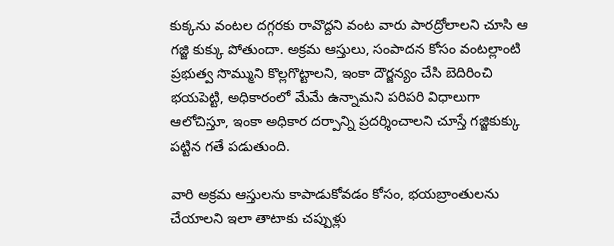కుక్కను వంటల దగ్గరకు రావొద్దని వంట వారు పారద్రోలాలని చూసి ఆ గజ్జి కుక్కు పోతుందా. అక్రమ ఆస్తులు, సంపాదన కోసం వంటల్లాంటి ప్రభుత్వ సొమ్ముని కొల్లగొట్టాలని, ఇంకా దౌర్జన్యం చేసి బెదిరించి భయపెట్టి, అధికారంలో మేమే ఉన్నామని పరిపరి విధాలుగా ఆలోచిస్తూ, ఇంకా అధికార దర్పాన్ని ప్రదర్శించాలని చూస్తే గజ్జికుక్కు పట్టిన గతే పడుతుంది.

వారి అక్రమ ఆస్తులను కాపాడుకోవడం కోసం, భయబ్రాంతులను చేయాలని ఇలా తాటాకు చప్పుళ్లు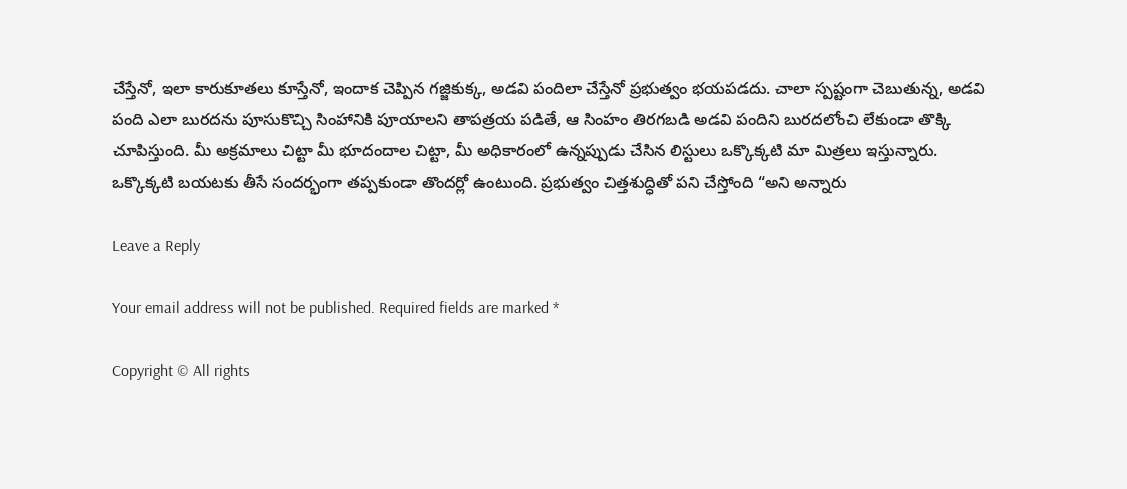చేస్తేనో, ఇలా కారుకూతలు కూస్తేనో, ఇందాక చెప్పిన గజ్జికుక్క, అడవి పందిలా చేస్తేనో ప్రభుత్వం భయపడదు. చాలా స్పష్టంగా చెబుతున్న, అడవి పంది ఎలా బురదను పూసుకొచ్చి సింహానికి పూయాలని తాపత్రయ పడితే, ఆ సింహం తిరగబడి అడవి పందిని బురదలోంచి లేకుండా తొక్కి చూపిస్తుంది. మీ అక్రమాలు చిట్టా మీ భూదందాల చిట్టా, మీ అధికారంలో ఉన్నప్పుడు చేసిన లిస్టులు ఒక్కొక్కటి మా మిత్రలు ఇస్తున్నారు. ఒక్కొక్కటి బయటకు తీసే సందర్భంగా తప్పకుండా తొందర్లో ఉంటుంది. ప్రభుత్వం చిత్తశుద్ధితో పని చేస్తోంది “అని అన్నారు

Leave a Reply

Your email address will not be published. Required fields are marked *

Copyright © All rights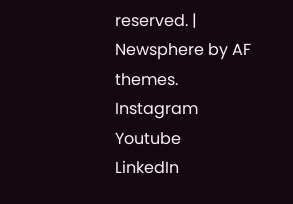reserved. | Newsphere by AF themes.
Instagram
Youtube
LinkedIn